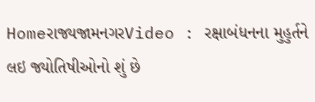Homeરાજ્યજામનગરVideo : રક્ષાબંધનના મુહુર્તને લઇ જ્યોતિષીઓનો શું છે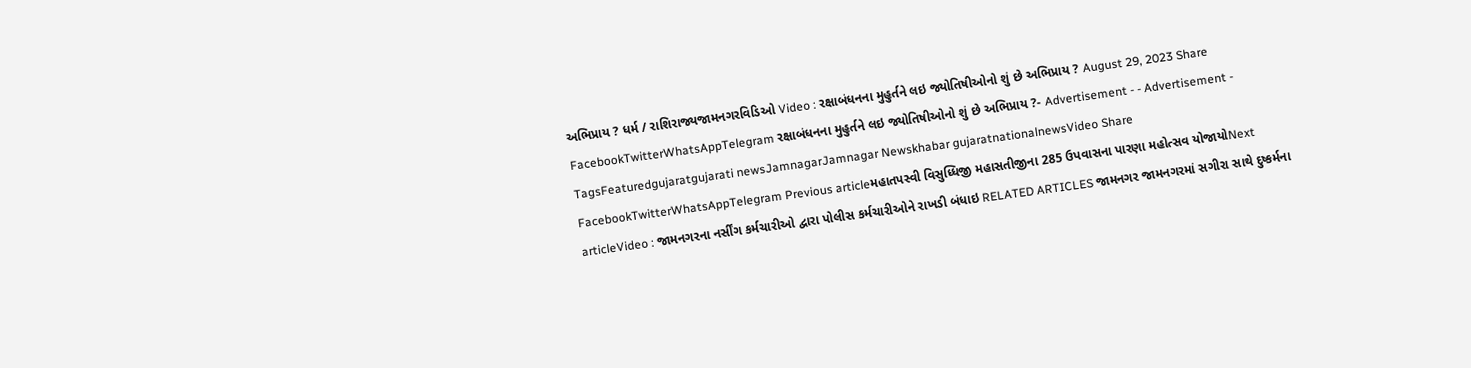અભિપ્રાય ? ધર્મ / રાશિરાજ્યજામનગરવિડિઓ Video : રક્ષાબંધનના મુહુર્તને લઇ જ્યોતિષીઓનો શું છે અભિપ્રાય ? August 29, 2023 Share FacebookTwitterWhatsAppTelegram રક્ષાબંધનના મુહુર્તને લઇ જ્યોતિષીઓનો શું છે અભિપ્રાય ?- Advertisement - - Advertisement - TagsFeaturedgujaratgujarati newsJamnagarJamnagar Newskhabar gujaratnationalnewsVideo Share FacebookTwitterWhatsAppTelegram Previous articleમહાતપસ્વી વિસુધ્ધિજી મહાસતીજીના 285 ઉપવાસના પારણા મહોત્સવ યોજાયોNext articleVideo : જામનગરના નર્સીંગ કર્મચારીઓ દ્વારા પોલીસ કર્મચારીઓને રાખડી બંધાઇ RELATED ARTICLES જામનગર જામનગરમાં સગીરા સાથે દુષ્કર્મના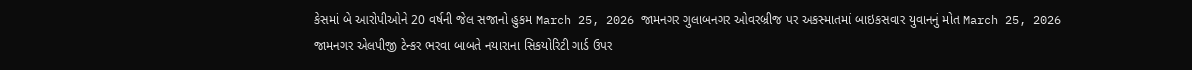કેસમાં બે આરોપીઓને 20 વર્ષની જેલ સજાનો હુકમ March 25, 2026 જામનગર ગુલાબનગર ઓવરબ્રીજ પર અકસ્માતમાં બાઇકસવાર યુવાનનું મોત March 25, 2026 જામનગર એલપીજી ટેન્કર ભરવા બાબતે નયારાના સિકયોરિટી ગાર્ડ ઉપર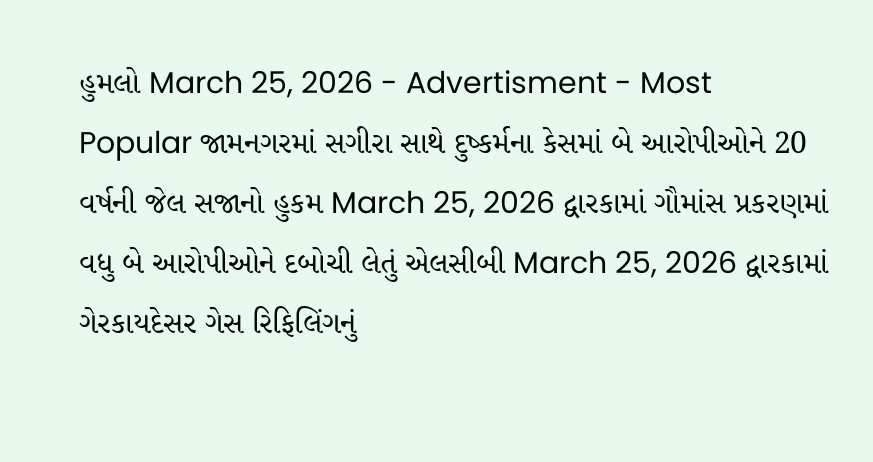હુમલો March 25, 2026 - Advertisment - Most Popular જામનગરમાં સગીરા સાથે દુષ્કર્મના કેસમાં બે આરોપીઓને 20 વર્ષની જેલ સજાનો હુકમ March 25, 2026 દ્વારકામાં ગૌમાંસ પ્રકરણમાં વધુ બે આરોપીઓને દબોચી લેતું એલસીબી March 25, 2026 દ્વારકામાં ગેરકાયદેસર ગેસ રિફિલિંગનું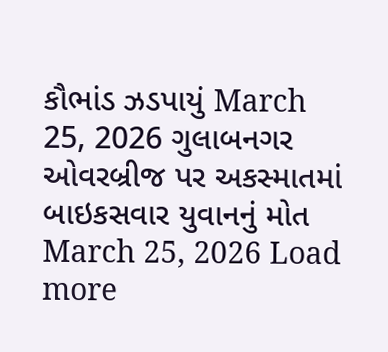કૌભાંડ ઝડપાયું March 25, 2026 ગુલાબનગર ઓવરબ્રીજ પર અકસ્માતમાં બાઇકસવાર યુવાનનું મોત March 25, 2026 Load more